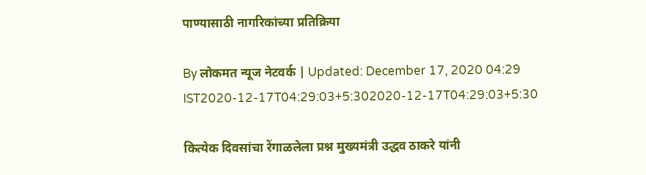पाण्यासाठी नागरिकांच्या प्रतिक्रिया

By लोकमत न्यूज नेटवर्क | Updated: December 17, 2020 04:29 IST2020-12-17T04:29:03+5:302020-12-17T04:29:03+5:30

कित्येक दिवसांचा रेंगाळलेला प्रश्न मुख्यमंत्री उद्धव ठाकरे यांनी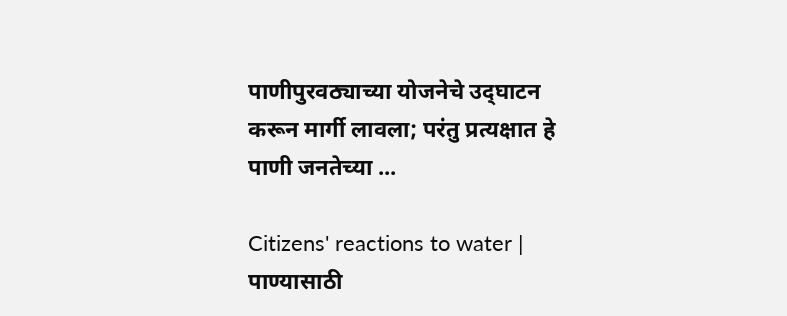पाणीपुरवठ्याच्या योजनेचे उद्‌घाटन करून मार्गी लावला; परंतु प्रत्यक्षात हे पाणी जनतेच्या ...

Citizens' reactions to water | पाण्यासाठी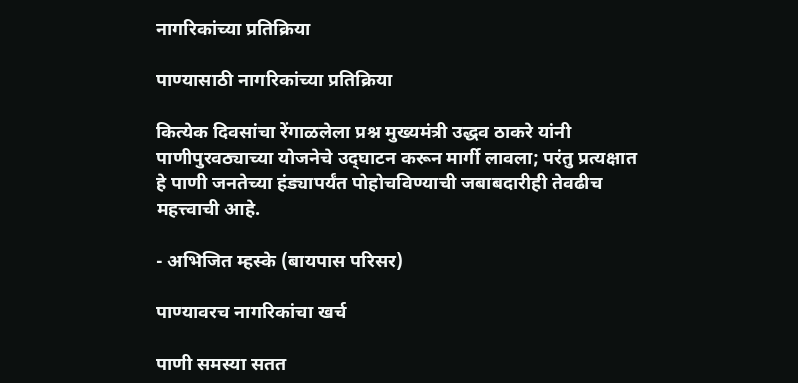नागरिकांच्या प्रतिक्रिया

पाण्यासाठी नागरिकांच्या प्रतिक्रिया

कित्येक दिवसांचा रेंगाळलेला प्रश्न मुख्यमंत्री उद्धव ठाकरे यांनी पाणीपुरवठ्याच्या योजनेचे उद्‌घाटन करून मार्गी लावला; परंतु प्रत्यक्षात हे पाणी जनतेच्या हंड्यापर्यंत पोहोचविण्याची जबाबदारीही तेवढीच महत्त्वाची आहे.

- अभिजित म्हस्के (बायपास परिसर)

पाण्यावरच नागरिकांचा खर्च

पाणी समस्या सतत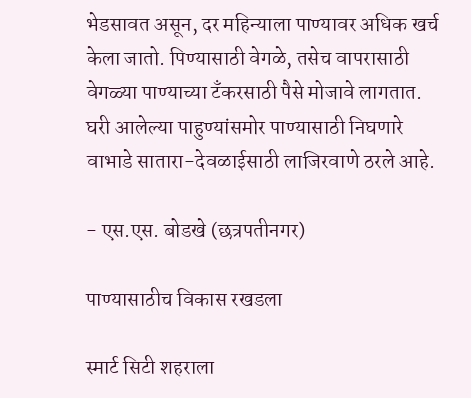भेडसावत असून, दर महिन्याला पाण्यावर अधिक खर्च केला जातो. पिण्यासाठी वेगळे, तसेच वापरासाठी वेगळ्या पाण्याच्या टँकरसाठी पैसे मोजावे लागतात. घरी आलेल्या पाहुण्यांसमोर पाण्यासाठी निघणारे वाभाडे सातारा-देवळाईसाठी लाजिरवाणे ठरले आहे.

- एस.एस. बोडखे (छत्रपतीनगर)

पाण्यासाठीच विकास रखडला

स्मार्ट सिटी शहराला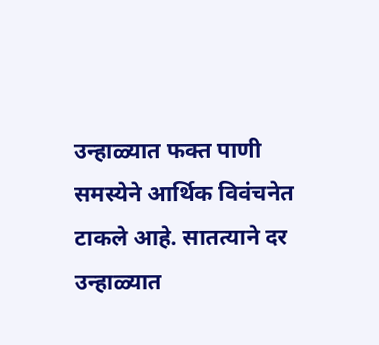उन्हाळ्यात फक्त पाणी समस्येने आर्थिक विवंचनेत टाकले आहे. सातत्याने दर उन्हाळ्यात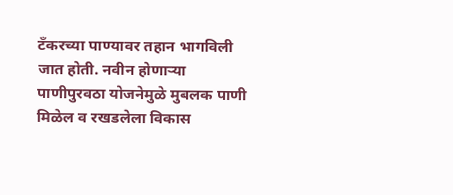टँकरच्या पाण्यावर तहान भागविली जात होती. नवीन होणाऱ्या पाणीपुरवठा योजनेमुळे मुबलक पाणी मिळेल व रखडलेला विकास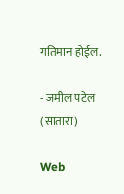गतिमान होईल.

- जमील पटेल (सातारा)

Web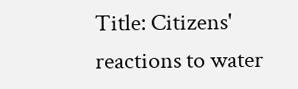Title: Citizens' reactions to water